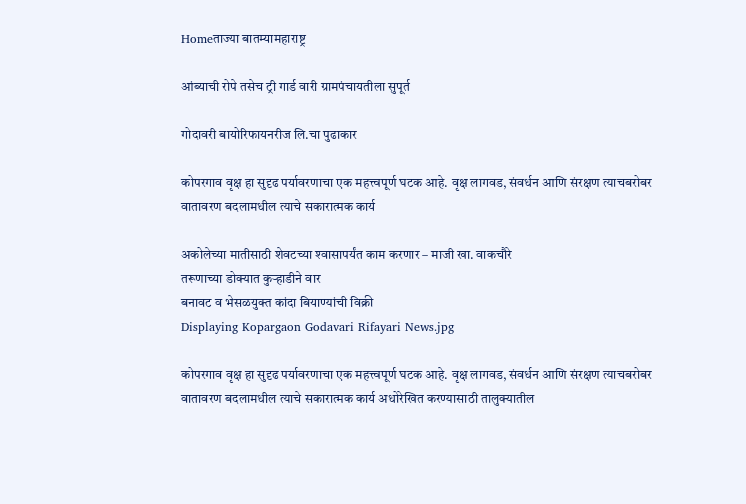Homeताज्या बातम्यामहाराष्ट्र

आंब्याची रोपे तसेच ट्री गार्ड वारी ग्रामपंचायतीला सुपूर्त

गोदावरी बायोरिफायनरीज लि.चा पुढाकार

कोपरगाव वृक्ष हा सुदृढ पर्यावरणाचा एक महत्त्वपूर्ण घटक आहे. वृक्ष लागवड, संवर्धन आणि संरक्षण त्याचबरोबर वातावरण बदलामधील त्याचे सकारात्मक कार्य

अकोलेच्या मातीसाठी शेवटच्या श्‍वासापर्यंत काम करणार – माजी खा. वाकचौरे
तरूणाच्या डोक्यात कुर्‍हाडीने वार
बनावट व भेसळयुक्त कांदा बियाण्यांची विक्री
Displaying Kopargaon Godavari Rifayari News.jpg

कोपरगाव वृक्ष हा सुदृढ पर्यावरणाचा एक महत्त्वपूर्ण घटक आहे. वृक्ष लागवड, संवर्धन आणि संरक्षण त्याचबरोबर वातावरण बदलामधील त्याचे सकारात्मक कार्य अधोरेखित करण्यासाठी तालुक्यातील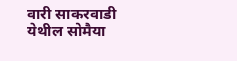वारी साकरवाडी येथील सोमैया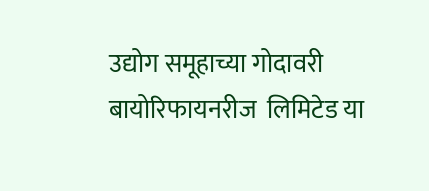उद्योग समूहाच्या गोदावरी बायोरिफायनरीज  लिमिटेड या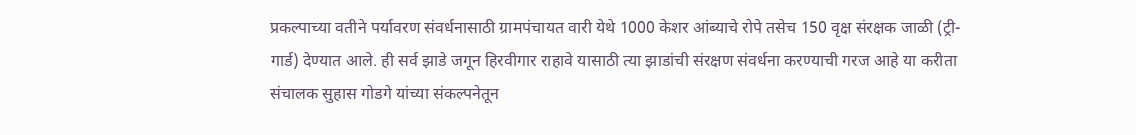प्रकल्पाच्या वतीने पर्यावरण संवर्धनासाठी ग्रामपंचायत वारी येथे 1000 केशर आंब्याचे रोपे तसेच 150 वृक्ष संरक्षक जाळी (ट्री-गार्ड) देण्यात आले. ही सर्व झाडे जगून हिरवीगार राहावे यासाठी त्या झाडांची संरक्षण संवर्धना करण्याची गरज आहे या करीता संचालक सुहास गोडगे यांच्या संकल्पनेतून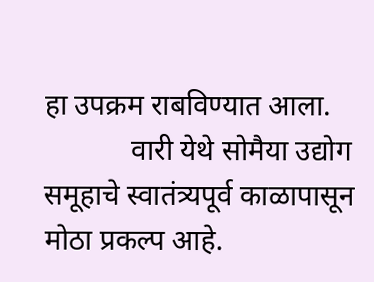हा उपक्रम राबविण्यात आला.
            वारी येथे सोमैया उद्योग समूहाचे स्वातंत्र्यपूर्व काळापासून मोठा प्रकल्प आहे.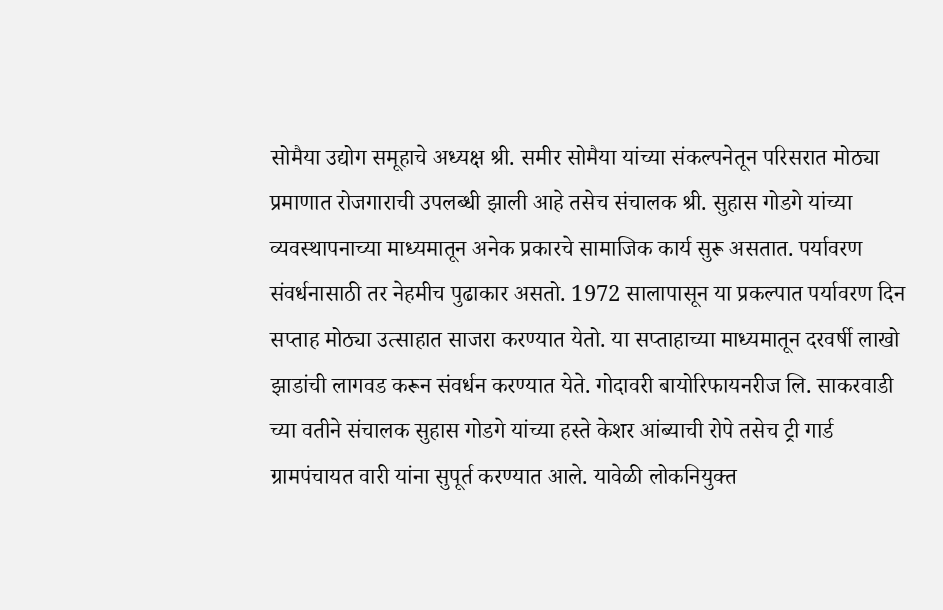सोमैया उद्योग समूहाचे अध्यक्ष श्री. समीर सोमैया यांच्या संकल्पनेतून परिसरात मोठ्या प्रमाणात रोजगाराची उपलब्धी झाली आहे तसेच संचालक श्री. सुहास गोडगे यांच्या व्यवस्थापनाच्या माध्यमातून अनेक प्रकारचे सामाजिक कार्य सुरू असतात. पर्यावरण संवर्धनासाठी तर नेहमीच पुढाकार असतो. 1972 सालापासून या प्रकल्पात पर्यावरण दिन सप्ताह मोठ्या उत्साहात साजरा करण्यात येतो. या सप्ताहाच्या माध्यमातून दरवर्षी लाखो झाडांची लागवड करून संवर्धन करण्यात येते. गोदावरी बायोरिफायनरीज लि. साकरवाडी च्या वतीने संचालक सुहास गोडगे यांच्या हस्ते केशर आंब्याची रोपे तसेच ट्री गार्ड ग्रामपंचायत वारी यांना सुपूर्त करण्यात आले. यावेळी लोकनियुक्त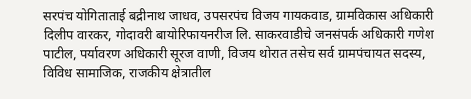सरपंच योगिताताई बद्रीनाथ जाधव, उपसरपंच विजय गायकवाड, ग्रामविकास अधिकारी दिलीप वारकर, गोदावरी बायोरिफायनरीज लि. साकरवाडीचे जनसंपर्क अधिकारी गणेश पाटील, पर्यावरण अधिकारी सूरज वाणी, विजय थोरात तसेच सर्व ग्रामपंचायत सदस्य, विविध सामाजिक, राजकीय क्षेत्रातील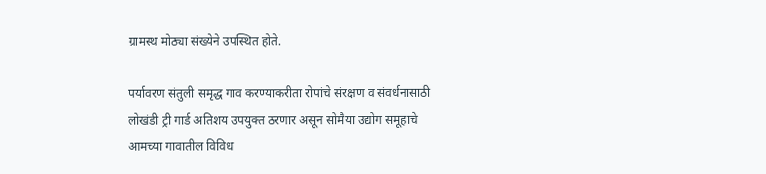ग्रामस्थ मोठ्या संख्येने उपस्थित होते.

पर्यावरण संतुली समृद्ध गाव करण्याकरीता रोपांचे संरक्षण व संवर्धनासाठी लोखंडी ट्री गार्ड अतिशय उपयुक्त ठरणार असून सोमैया उद्योग समूहाचे आमच्या गावातील विविध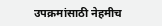उपक्रमांसाठी नेहमीच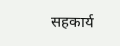सहकार्य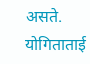असते.
योगिताताई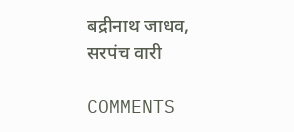बद्रीनाथ जाधव, सरपंच वारी

COMMENTS